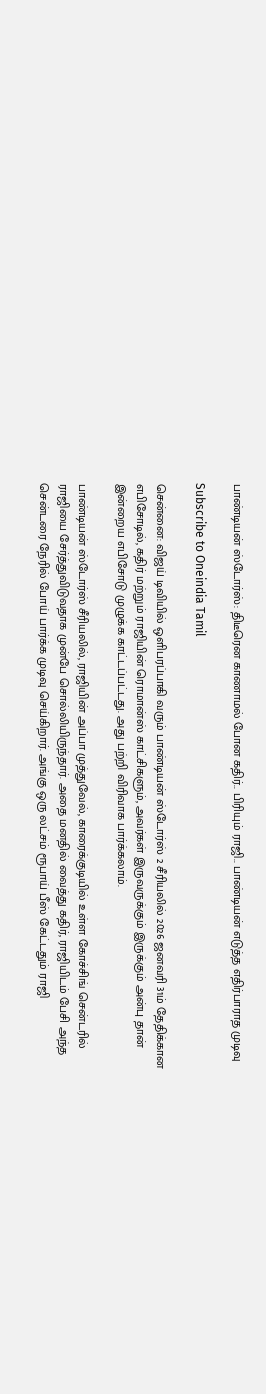பாண்டியன் ஸ்டோர்ஸ்: திடீரென காணாமல் போன கதிர்.. பிரியும் ராஜி.. பாண்டியன் எடுத்த எதிர்பாராத முடிவு

Subscribe to Oneindia Tamil

சென்னை: விஜய் டிவியில் ஒளிபரப்பாகி வரும் பாண்டியன் ஸ்டோர்ஸ் 2 சீரியலில் 2026 ஜனவரி 31ம் தேதிக்கான எபிசோடில், கதிர் மற்றும் ராஜியின் ரொமான்ஸ் காட்சிகளும், அவர்கள் இருவருக்கும் இருக்கும் அன்பு தான் இன்றைய எபிசோடு முழுக்க காட்டப்பட்டது. அது பற்றி விரிவாக பார்க்கலாம்.

பாண்டியன் ஸ்டோர்ஸ் சீரியலில், ராஜியின் அப்பா முத்துவேல், காரைக்குடியில் உள்ள கோச்சிங் சென்டரில் ராஜியை சேர்த்துவிடுவதாக முன்பே சொல்லியிருந்தார். அதை மனதில் வைத்து கதிர், ராஜியிடம் பேசி அந்த சென்டரை நேரில் போய் பார்க்க முடிவு செய்கிறார். அங்கு ஒரு லட்சம் ரூபாய் பீஸ் கேட்டதும் ராஜி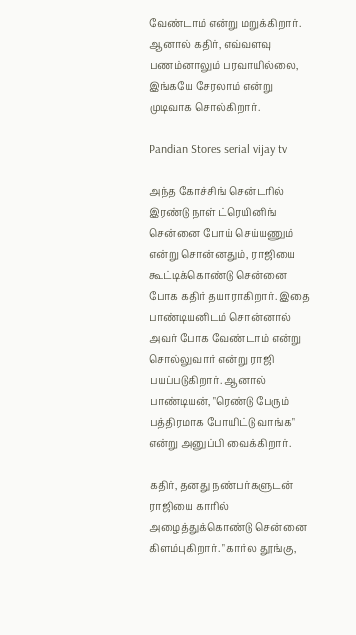வேண்டாம் என்று மறுக்கிறார். ஆனால் கதிர், எவ்வளவு பணம்னாலும் பரவாயில்லை, இங்கயே சேரலாம் என்று முடிவாக சொல்கிறார்.

Pandian Stores serial vijay tv

அந்த கோச்சிங் சென்டரில் இரண்டு நாள் ட்ரெயினிங் சென்னை போய் செய்யணும் என்று சொன்னதும், ராஜியை கூட்டிக்கொண்டு சென்னை போக கதிர் தயாராகிறார். இதை பாண்டியனிடம் சொன்னால் அவர் போக வேண்டாம் என்று சொல்லுவார் என்று ராஜி பயப்படுகிறார். ஆனால் பாண்டியன், "ரெண்டு பேரும் பத்திரமாக போயிட்டு வாங்க" என்று அனுப்பி வைக்கிறார்.

கதிர், தனது நண்பர்களுடன் ராஜியை காரில் அழைத்துக்கொண்டு சென்னை கிளம்புகிறார். "கார்ல தூங்கு,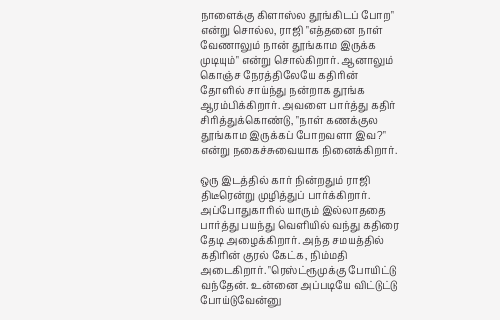நாளைக்கு கிளாஸ்ல தூங்கிடப் போற" என்று சொல்ல, ராஜி "எத்தனை நாள் வேணாலும் நான் தூங்காம இருக்க முடியும்" என்று சொல்கிறார். ஆனாலும் கொஞ்ச நேரத்திலேயே கதிரின் தோளில் சாய்ந்து நன்றாக தூங்க ஆரம்பிக்கிறார். அவளை பார்த்து கதிர் சிரித்துக்கொண்டு, "நாள் கணக்குல தூங்காம இருக்கப் போறவளா இவ?" என்று நகைச்சுவையாக நினைக்கிறார்.

ஒரு இடத்தில் கார் நின்றதும் ராஜி திடீரென்று முழித்துப் பார்க்கிறார். அப்போதுகாரில் யாரும் இல்லாததை பார்த்து பயந்து வெளியில் வந்து கதிரை தேடி அழைக்கிறார். அந்த சமயத்தில் கதிரின் குரல் கேட்க, நிம்மதி அடைகிறார். "ரெஸ்ட்ரூமுக்கு போயிட்டு வந்தேன். உன்னை அப்படியே விட்டுட்டு போய்டுவேன்னு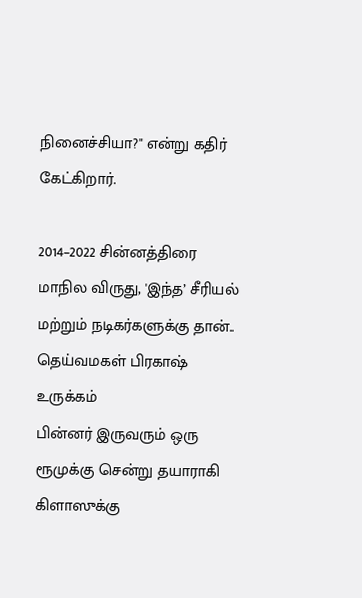நினைச்சியா?" என்று கதிர் கேட்கிறார்.

2014–2022 சின்னத்திரை மாநில விருது, 'இந்த’ சீரியல் மற்றும் நடிகர்களுக்கு தான்.. தெய்வமகள் பிரகாஷ் உருக்கம்
பின்னர் இருவரும் ஒரு ரூமுக்கு சென்று தயாராகி கிளாஸுக்கு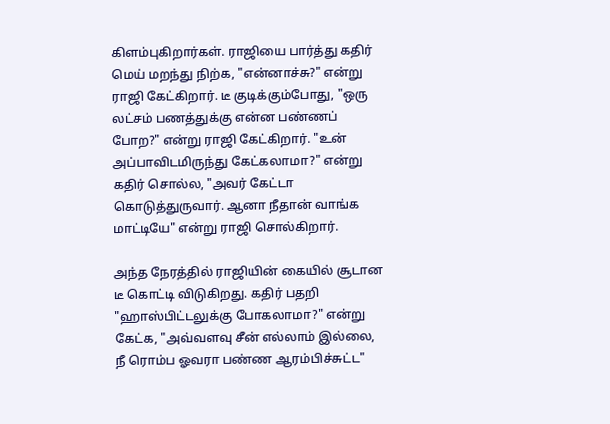கிளம்புகிறார்கள். ராஜியை பார்த்து கதிர் மெய் மறந்து நிற்க, "என்னாச்சு?" என்று ராஜி கேட்கிறார். டீ குடிக்கும்போது, "ஒரு லட்சம் பணத்துக்கு என்ன பண்ணப் போற?" என்று ராஜி கேட்கிறார். "உன் அப்பாவிடமிருந்து கேட்கலாமா?" என்று கதிர் சொல்ல, "அவர் கேட்டா கொடுத்துருவார். ஆனா நீதான் வாங்க மாட்டியே" என்று ராஜி சொல்கிறார்.

அந்த நேரத்தில் ராஜியின் கையில் சூடான டீ கொட்டி விடுகிறது. கதிர் பதறி "ஹாஸ்பிட்டலுக்கு போகலாமா?" என்று கேட்க, "அவ்வளவு சீன் எல்லாம் இல்லை, நீ ரொம்ப ஓவரா பண்ண ஆரம்பிச்சுட்ட"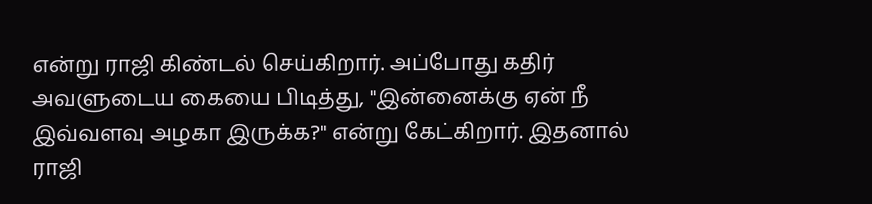என்று ராஜி கிண்டல் செய்கிறார். அப்போது கதிர் அவளுடைய கையை பிடித்து, "இன்னைக்கு ஏன் நீ இவ்வளவு அழகா இருக்க?" என்று கேட்கிறார். இதனால் ராஜி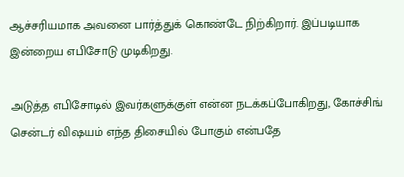ஆச்சரியமாக அவனை பார்த்துக் கொண்டே நிற்கிறார். இப்படியாக இன்றைய எபிசோடு முடிகிறது.

அடுத்த எபிசோடில் இவர்களுக்குள் என்ன நடக்கப்போகிறது, கோச்சிங் சென்டர் விஷயம் எந்த திசையில் போகும் என்பதே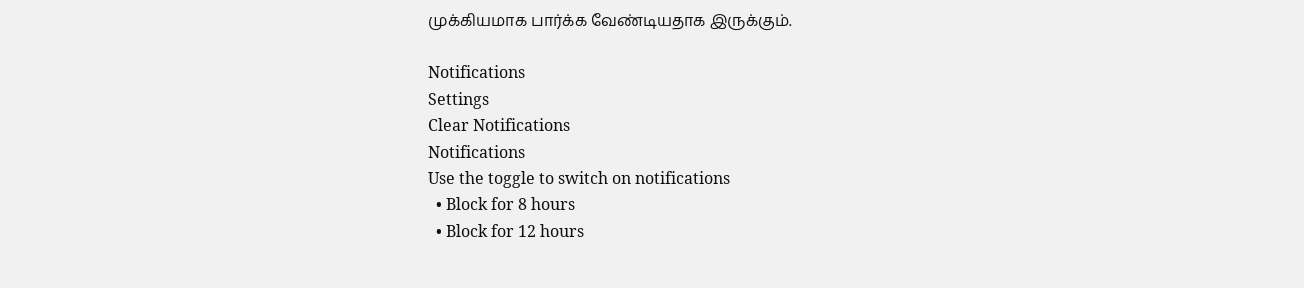முக்கியமாக பார்க்க வேண்டியதாக இருக்கும்.

Notifications
Settings
Clear Notifications
Notifications
Use the toggle to switch on notifications
  • Block for 8 hours
  • Block for 12 hours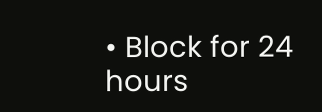• Block for 24 hours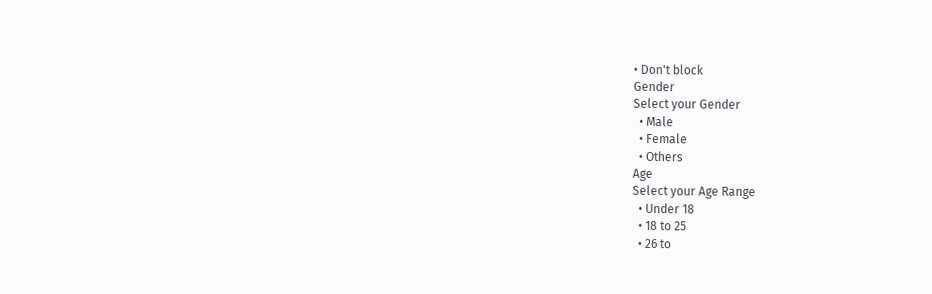• Don't block
Gender
Select your Gender
  • Male
  • Female
  • Others
Age
Select your Age Range
  • Under 18
  • 18 to 25
  • 26 to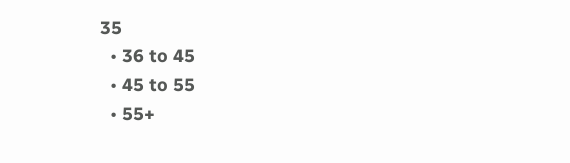35
  • 36 to 45
  • 45 to 55
  • 55+